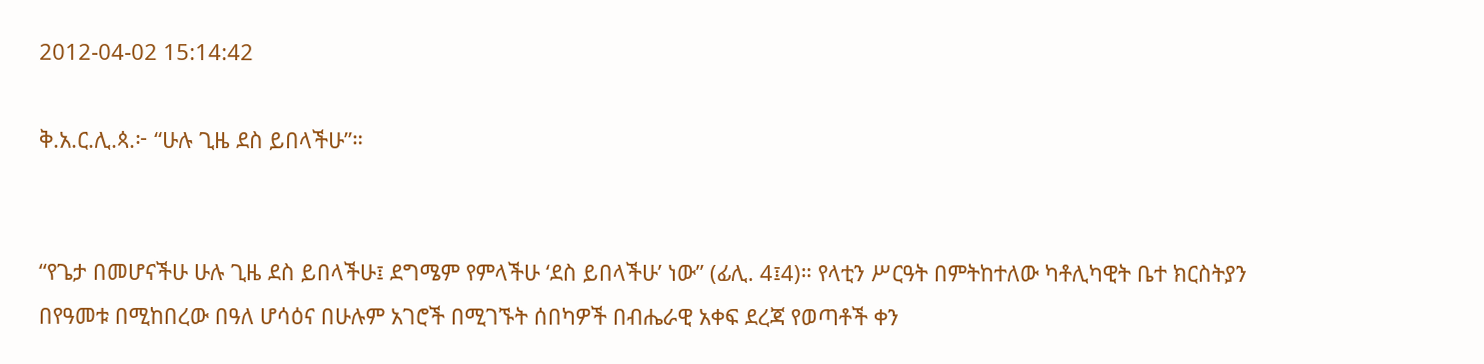2012-04-02 15:14:42

ቅ.አ.ር.ሊ.ጳ.፦ “ሁሉ ጊዜ ደስ ይበላችሁ”።


“የጌታ በመሆናችሁ ሁሉ ጊዜ ደስ ይበላችሁ፤ ደግሜም የምላችሁ ‘ደስ ይበላችሁ’ ነው” (ፊሊ. 4፤4)። የላቲን ሥርዓት በምትከተለው ካቶሊካዊት ቤተ ክርስትያን በየዓመቱ በሚከበረው በዓለ ሆሳዕና በሁሉም አገሮች በሚገኙት ሰበካዎች በብሔራዊ አቀፍ ደረጃ የወጣቶች ቀን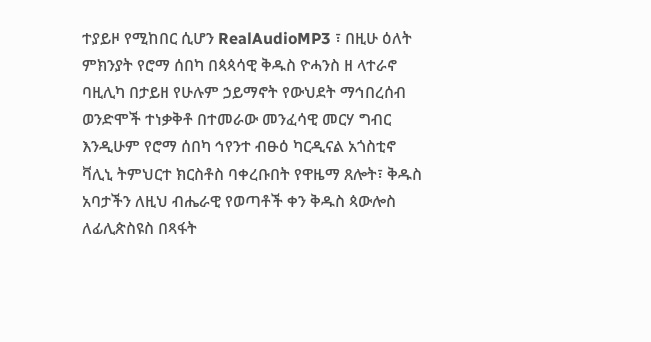ተያይዞ የሚከበር ሲሆን RealAudioMP3 ፣ በዚሁ ዕለት ምክንያት የሮማ ሰበካ በጳጳሳዊ ቅዱስ ዮሓንስ ዘ ላተራኖ ባዚሊካ በታይዘ የሁሉም ኃይማኖት የውህደት ማኅበረሰብ ወንድሞች ተነቃቅቶ በተመራው መንፈሳዊ መርሃ ግብር እንዲሁም የሮማ ሰበካ ኅየንተ ብፁዕ ካርዲናል አጎስቲኖ ቫሊኒ ትምህርተ ክርስቶስ ባቀረቡበት የዋዜማ ጸሎት፣ ቅዱስ አባታችን ለዚህ ብሔራዊ የወጣቶች ቀን ቅዱስ ጳውሎስ ለፊሊጵስዩስ በጻፋት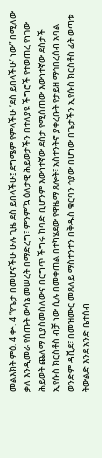መልእክት ምዕ. 4 ቍ. 4 “የጌታ በመሆናችሁ ሁሉ ጊዜ ደስ ይበላችሁ፤ ደግሜም የምላችሁ ‘ደስ ይበላችሁ’ ነው” በሚለው ቃለ እንዲመራ የሰጡት ውሳኔ መሠረት በማድረግ፣ ምንም’ኳ ዕለታዊ ሕይወታችን በተለያዩ ችግሮች የተወጠረ የነገው ሕይወት ጨለማ ቢያስመስለውና በርግጥ ችግሩ ከባድ ቢሆንም እውነተኛው ደስታ የሚሰጠው እውነተኛው ደስታች ኢየሱስ ክርስቶስ ብቻ ነው ሲሉ በመቀጠል በተካሄደው የዋዜማ ጸሎት፣ አስተንትኖ ያቀረቡት የታይዘ ማኅበረሰብ አባል ወንድም ዳቪደ፣ በመዝሙር መጸለይ ማስተንተን በቅዱስ ቁርባን ኅያው በሆነው በጌታችን ኢየሱስ ክርስቶስ ፊት ወጣቱ ትውልድ እንደ አንድ ቤተሰብ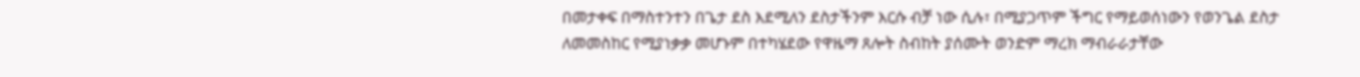በመታቀፍ በማስተንተን በጌታ ደስ እደሚለን ደስታችንም እርሱ ብቻ ነው ሲሉ፣ በሚያጋጥም ችግር የማይወሰነውን የወንጌል ደስታ ለመመስከር የሚያነቃቃ መሆኑም በተካሄደው የዋዜማ ጸሎት ስብከት ያሰሙት ወንድም ማረክ ማብራራታቸው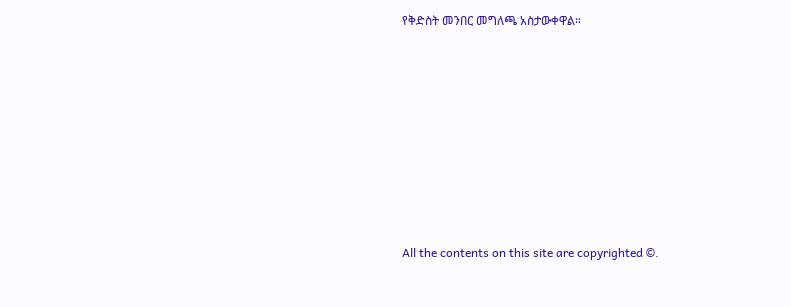የቅድስት መንበር መግለጫ አስታውቀዋል።








All the contents on this site are copyrighted ©.